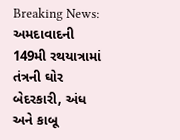Breaking News: અમદાવાદની 149મી રથયાત્રામાં તંત્રની ઘોર બેદરકારી, અંધ અને કાબૂ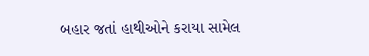બહાર જતાં હાથીઓને કરાયા સામેલ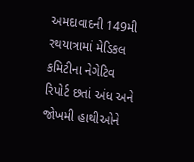અમદાવાદની 149મી રથયાત્રામાં મેડિકલ કમિટીના નેગેટિવ રિપોર્ટ છતાં અંધ અને જોખમી હાથીઓને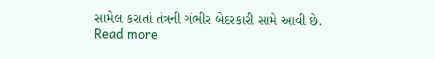સામેલ કરાતાં તંત્રની ગંભીર બેદરકારી સામે આવી છે.
Read more